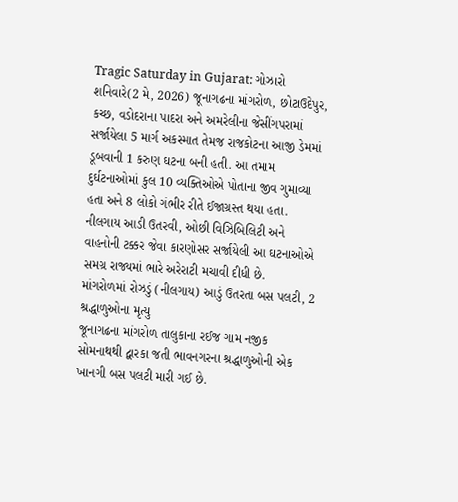Tragic Saturday in Gujarat: ગોઝારો શનિવારે(2 મે, 2026) જૂનાગઢના માંગરોળ, છોટાઉદેપુર, કચ્છ, વડોદરાના પાદરા અને અમરેલીના જેસીંગપરામાં સર્જાયેલા 5 માર્ગ અકસ્માત તેમજ રાજકોટના આજી ડેમમાં ડૂબવાની 1 કરુણ ઘટના બની હતી. આ તમામ દુર્ઘટનાઓમાં કુલ 10 વ્યક્તિઓએ પોતાના જીવ ગુમાવ્યા હતા અને 8 લોકો ગંભીર રીતે ઈજાગ્રસ્ત થયા હતા. નીલગાય આડી ઉતરવી, ઓછી વિઝિબિલિટી અને વાહનોની ટક્કર જેવા કારણોસર સર્જાયેલી આ ઘટનાઓએ સમગ્ર રાજ્યમાં ભારે અરેરાટી મચાવી દીધી છે.
માંગરોળમાં રોઝડું (નીલગાય) આડું ઉતરતા બસ પલટી, 2 શ્રદ્ધાળુઓના મૃત્યુ
જૂનાગઢના માંગરોળ તાલુકાના રઈજ ગામ નજીક સોમનાથથી દ્વારકા જતી ભાવનગરના શ્રદ્ધાળુઓની એક ખાનગી બસ પલટી મારી ગઈ છે.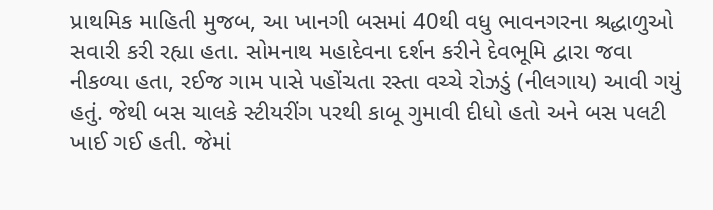પ્રાથમિક માહિતી મુજબ, આ ખાનગી બસમાં 40થી વધુ ભાવનગરના શ્રદ્ધાળુઓ સવારી કરી રહ્યા હતા. સોમનાથ મહાદેવના દર્શન કરીને દેવભૂમિ દ્વારા જવા નીકળ્યા હતા, રઈજ ગામ પાસે પહોંચતા રસ્તા વચ્ચે રોઝડું (નીલગાય) આવી ગયું હતું. જેથી બસ ચાલકે સ્ટીયરીંગ પરથી કાબૂ ગુમાવી દીધો હતો અને બસ પલટી ખાઈ ગઈ હતી. જેમાં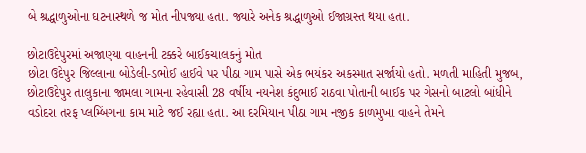બે શ્રદ્ધાળુઓના ઘટનાસ્થળે જ મોત નીપજ્યા હતા. જ્યારે અનેક શ્રદ્ધાળુઓ ઈજાગ્રસ્ત થયા હતા.

છોટાઉદેપુરમાં અજાણ્યા વાહનની ટક્કરે બાઈકચાલકનું મોત
છોટા ઉદેપુર જિલ્લાના બોડેલી-ડભોઈ હાઈવે પર પીઠા ગામ પાસે એક ભયંકર અકસ્માત સર્જાયો હતો. મળતી માહિતી મુજબ, છોટાઉદેપુર તાલુકાના જામલા ગામના રહેવાસી 28 વર્ષીય નયનેશ કંદુભાઈ રાઠવા પોતાની બાઈક પર ગેસનો બાટલો બાંધીને વડોદરા તરફ પ્લમ્બિંગના કામ માટે જઈ રહ્યા હતા. આ દરમિયાન પીઠા ગામ નજીક કાળમુખા વાહને તેમને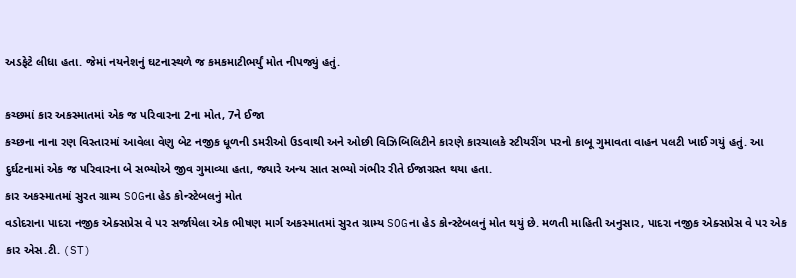અડફેટે લીધા હતા. જેમાં નયનેશનું ઘટનાસ્થળે જ કમકમાટીભર્યું મોત નીપજ્યું હતું.

કચ્છમાં કાર અકસ્માતમાં એક જ પરિવારના 2ના મોત, 7ને ઈજા
કચ્છના નાના રણ વિસ્તારમાં આવેલા વેણુ બેટ નજીક ધૂળની ડમરીઓ ઉડવાથી અને ઓછી વિઝિબિલિટીને કારણે કારચાલકે સ્ટીયરીંગ પરનો કાબૂ ગુમાવતા વાહન પલટી ખાઈ ગયું હતું. આ દુર્ઘટનામાં એક જ પરિવારના બે સભ્યોએ જીવ ગુમાવ્યા હતા, જ્યારે અન્ય સાત સભ્યો ગંભીર રીતે ઈજાગ્રસ્ત થયા હતા.
કાર અકસ્માતમાં સુરત ગ્રામ્ય SOGના હેડ કોન્સ્ટેબલનું મોત
વડોદરાના પાદરા નજીક એક્સપ્રેસ વે પર સર્જાયેલા એક ભીષણ માર્ગ અકસ્માતમાં સુરત ગ્રામ્ય SOGના હેડ કોન્સ્ટેબલનું મોત થયું છે. મળતી માહિતી અનુસાર, પાદરા નજીક એક્સપ્રેસ વે પર એક કાર એસ.ટી. (ST)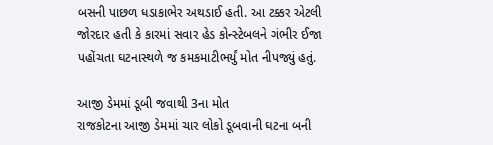બસની પાછળ ધડાકાભેર અથડાઈ હતી. આ ટક્કર એટલી જોરદાર હતી કે કારમાં સવાર હેડ કોન્સ્ટેબલને ગંભીર ઈજા પહોંચતા ઘટનાસ્થળે જ કમકમાટીભર્યું મોત નીપજ્યું હતું.

આજી ડેમમાં ડૂબી જવાથી 3ના મોત
રાજકોટના આજી ડેમમાં ચાર લોકો ડૂબવાની ઘટના બની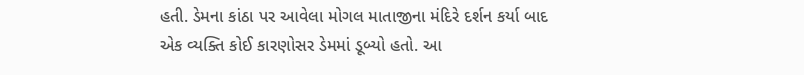હતી. ડેમના કાંઠા પર આવેલા મોગલ માતાજીના મંદિરે દર્શન કર્યા બાદ એક વ્યક્તિ કોઈ કારણોસર ડેમમાં ડૂબ્યો હતો. આ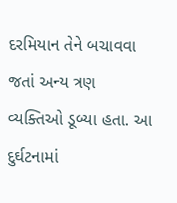દરમિયાન તેને બચાવવા જતાં અન્ય ત્રણ વ્યક્તિઓ ડૂબ્યા હતા. આ દુર્ઘટનામાં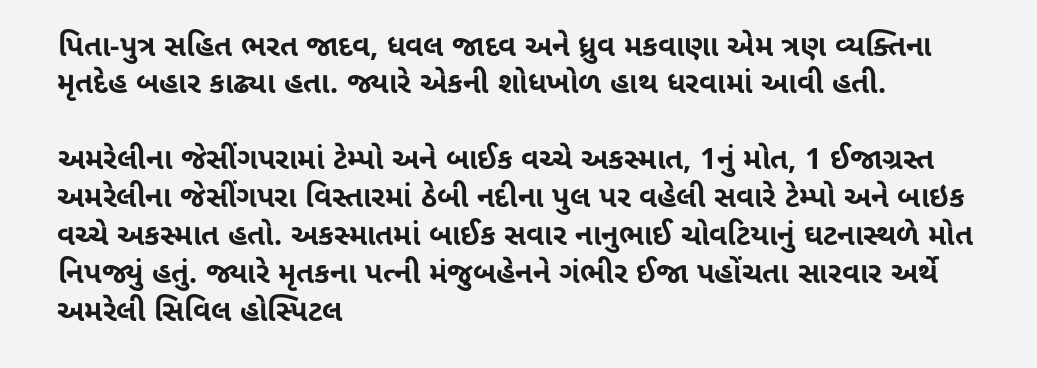પિતા-પુત્ર સહિત ભરત જાદવ, ધવલ જાદવ અને ધ્રુવ મકવાણા એમ ત્રણ વ્યક્તિના મૃતદેહ બહાર કાઢ્યા હતા. જ્યારે એકની શોધખોળ હાથ ધરવામાં આવી હતી.

અમરેલીના જેસીંગપરામાં ટેમ્પો અને બાઈક વચ્ચે અકસ્માત, 1નું મોત, 1 ઈજાગ્રસ્ત
અમરેલીના જેસીંગપરા વિસ્તારમાં ઠેબી નદીના પુલ પર વહેલી સવારે ટેમ્પો અને બાઇક વચ્ચે અકસ્માત હતો. અકસ્માતમાં બાઈક સવાર નાનુભાઈ ચોવટિયાનું ઘટનાસ્થળે મોત નિપજ્યું હતું. જ્યારે મૃતકના પત્ની મંજુબહેનને ગંભીર ઈજા પહોંચતા સારવાર અર્થે અમરેલી સિવિલ હોસ્પિટલ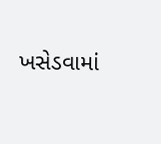ખસેડવામાં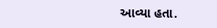આવ્યા હતા.